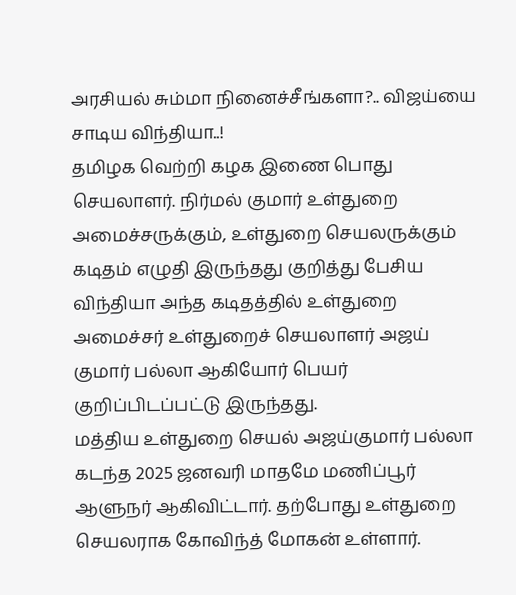அரசியல் சும்மா நினைச்சீங்களா?.. விஜய்யை சாடிய விந்தியா..!
தமிழக வெற்றி கழக இணை பொது செயலாளர். நிர்மல் குமார் உள்துறை அமைச்சருக்கும், உள்துறை செயலருக்கும் கடிதம் எழுதி இருந்தது குறித்து பேசிய விந்தியா அந்த கடிதத்தில் உள்துறை அமைச்சர் உள்துறைச் செயலாளர் அஜய் குமார் பல்லா ஆகியோர் பெயர் குறிப்பிடப்பட்டு இருந்தது.
மத்திய உள்துறை செயல் அஜய்குமார் பல்லா கடந்த 2025 ஜனவரி மாதமே மணிப்பூர் ஆளுநர் ஆகிவிட்டார். தற்போது உள்துறை செயலராக கோவிந்த் மோகன் உள்ளார்.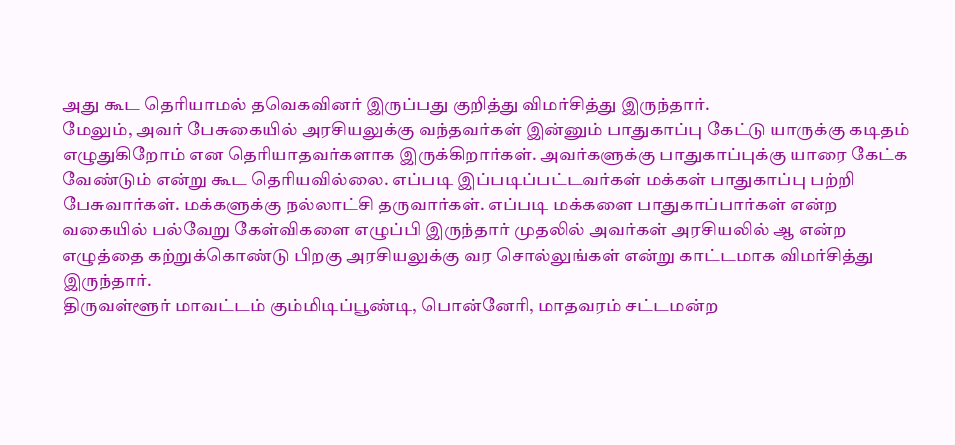அது கூட தெரியாமல் தவெகவினர் இருப்பது குறித்து விமர்சித்து இருந்தார்.
மேலும், அவர் பேசுகையில் அரசியலுக்கு வந்தவர்கள் இன்னும் பாதுகாப்பு கேட்டு யாருக்கு கடிதம் எழுதுகிறோம் என தெரியாதவர்களாக இருக்கிறார்கள். அவர்களுக்கு பாதுகாப்புக்கு யாரை கேட்க வேண்டும் என்று கூட தெரியவில்லை. எப்படி இப்படிப்பட்டவர்கள் மக்கள் பாதுகாப்பு பற்றி பேசுவார்கள். மக்களுக்கு நல்லாட்சி தருவார்கள். எப்படி மக்களை பாதுகாப்பார்கள் என்ற வகையில் பல்வேறு கேள்விகளை எழுப்பி இருந்தார் முதலில் அவர்கள் அரசியலில் ஆ என்ற எழுத்தை கற்றுக்கொண்டு பிறகு அரசியலுக்கு வர சொல்லுங்கள் என்று காட்டமாக விமர்சித்து இருந்தார்.
திருவள்ளூர் மாவட்டம் கும்மிடிப்பூண்டி, பொன்னேரி, மாதவரம் சட்டமன்ற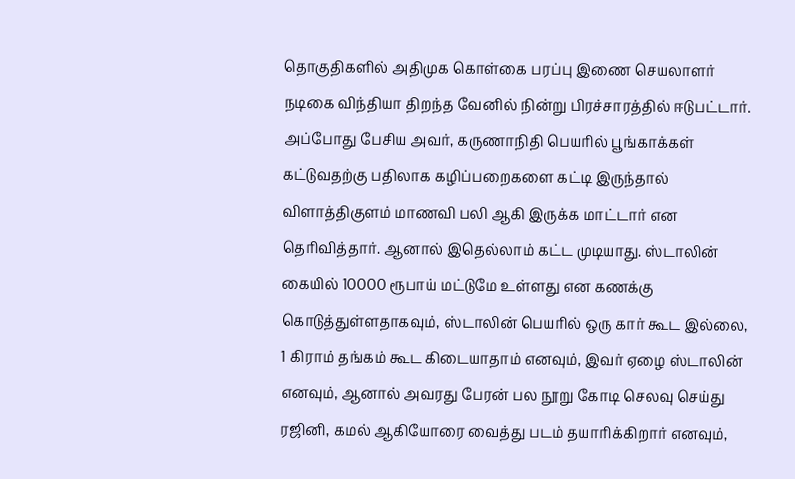தொகுதிகளில் அதிமுக கொள்கை பரப்பு இணை செயலாளர் நடிகை விந்தியா திறந்த வேனில் நின்று பிரச்சாரத்தில் ஈடுபட்டார். அப்போது பேசிய அவர், கருணாநிதி பெயரில் பூங்காக்கள் கட்டுவதற்கு பதிலாக கழிப்பறைகளை கட்டி இருந்தால் விளாத்திகுளம் மாணவி பலி ஆகி இருக்க மாட்டார் என தெரிவித்தார். ஆனால் இதெல்லாம் கட்ட முடியாது. ஸ்டாலின் கையில் 10000 ரூபாய் மட்டுமே உள்ளது என கணக்கு கொடுத்துள்ளதாகவும், ஸ்டாலின் பெயரில் ஒரு கார் கூட இல்லை, 1 கிராம் தங்கம் கூட கிடையாதாம் எனவும், இவர் ஏழை ஸ்டாலின் எனவும், ஆனால் அவரது பேரன் பல நூறு கோடி செலவு செய்து ரஜினி, கமல் ஆகியோரை வைத்து படம் தயாரிக்கிறார் எனவும்,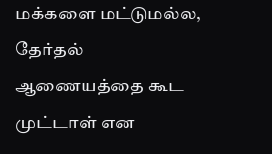மக்களை மட்டுமல்ல, தேர்தல் ஆணையத்தை கூட முட்டாள் என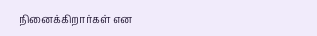நினைக்கிறார்கள் என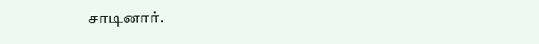சாடினார்.